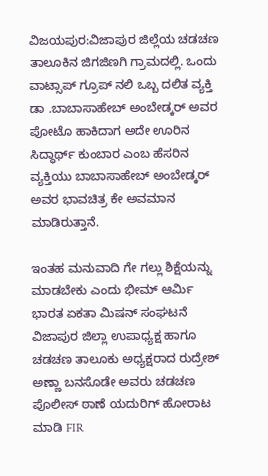ವಿಜಯಪುರ:ವಿಜಾಪುರ ಜಿಲ್ಲೆಯ ಚಡಚಣ ತಾಲೂಕಿನ ಜಿಗಜಿಣಗಿ ಗ್ರಾಮದಲ್ಲಿ. ಒಂದು ವಾಟ್ಸಾಪ್ ಗ್ರೂಪ್ ನಲಿ ಒಬ್ಬ ದಲಿತ ವ್ಯಕ್ತಿ ಡಾ .ಬಾಬಾಸಾಹೇಬ್ ಅಂಬೇಡ್ಕರ್ ಅವರ ಪೋಟೊ ಹಾಕಿದಾಗ ಅದೇ ಊರಿನ ಸಿದ್ಧಾರ್ಥ್ ಕುಂಬಾರ ಎಂಬ ಹೆಸರಿನ ವ್ಯಕ್ತಿಯು ಬಾಬಾಸಾಹೇಬ್ ಅಂಬೇಡ್ಕರ್ ಅವರ ಭಾವಚಿತ್ರ ಕೇ ಅವಮಾನ ಮಾಡಿರುತ್ತಾನೆ.

ಇಂತಹ ಮನುವಾದಿ ಗೇ ಗಲ್ಲು ಶಿಕ್ಷೆಯನ್ನು ಮಾಡಬೇಕು ಎಂದು ಭೀಮ್ ಆರ್ಮಿ ಭಾರತ ಏಕತಾ ಮಿಷನ್ ಸಂಘಟನೆ ವಿಜಾಪುರ ಜಿಲ್ಲಾ ಉಪಾಧ್ಯಕ್ಷ ಹಾಗೂ ಚಡಚಣ ತಾಲೂಕು ಅಧ್ಯಕ್ಷರಾದ ರುದ್ರೇಶ್ ಅಣ್ಣಾ ಬನಸೊಡೇ ಅವರು ಚಡಚಣ ಪೊಲೀಸ್ ಠಾಣೆ ಯದುರಿಗ್ ಹೋರಾಟ ಮಾಡಿ FIR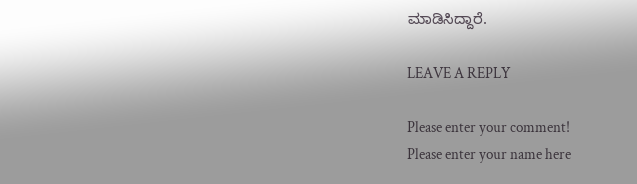ಮಾಡಿಸಿದ್ದಾರೆ.

LEAVE A REPLY

Please enter your comment!
Please enter your name here